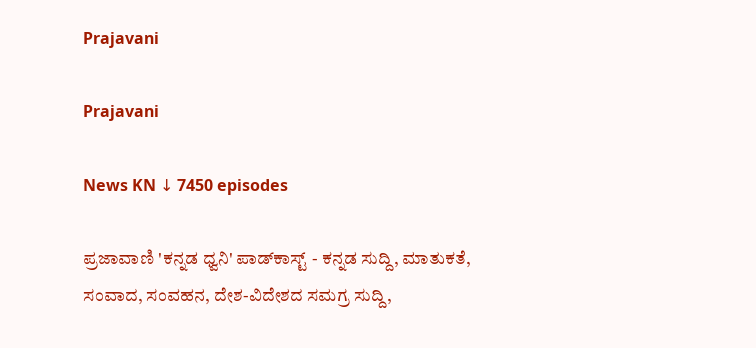Prajavani

Prajavani

News KN ↓ 7450 episodes

ಪ್ರಜಾವಾಣಿ 'ಕನ್ನಡ ಧ್ವನಿ' ಪಾಡ್‌ಕಾಸ್ಟ್ - ಕನ್ನಡ ಸುದ್ದಿ, ಮಾತುಕತೆ, ಸಂವಾದ, ಸಂವಹನ, ದೇಶ-ವಿದೇಶದ ಸಮಗ್ರ ಸುದ್ದಿ,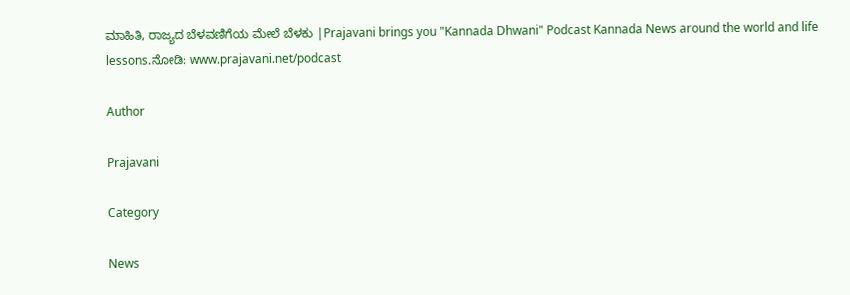ಮಾಹಿತಿ, ರಾಜ್ಯದ ಬೆಳವಣಿಗೆಯ ಮೇಲೆ ಬೆಳಕು |Prajavani brings you "Kannada Dhwani" Podcast Kannada News around the world and life lessons.ನೋಡಿ: www.prajavani.net/podcast

Author

Prajavani

Category

News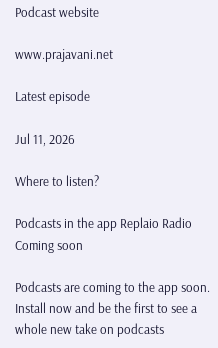Podcast website

www.prajavani.net

Latest episode

Jul 11, 2026

Where to listen?

Podcasts in the app Replaio Radio Coming soon

Podcasts are coming to the app soon. Install now and be the first to see a whole new take on podcasts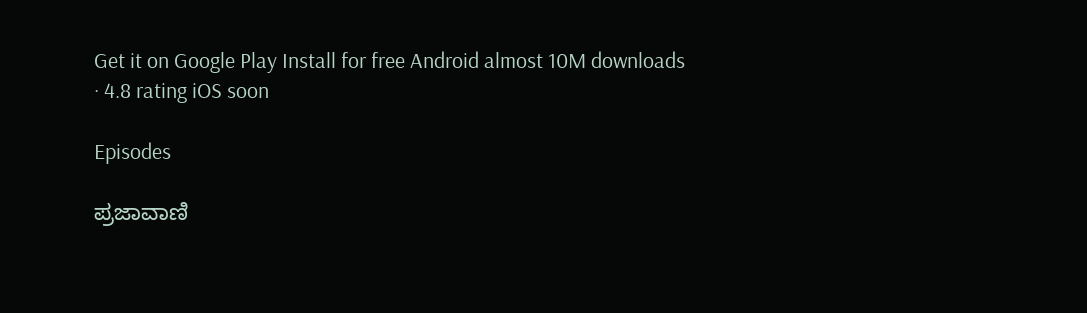Get it on Google Play Install for free Android almost 10M downloads · 4.8 rating iOS soon

Episodes

ಪ್ರಜಾವಾಣಿ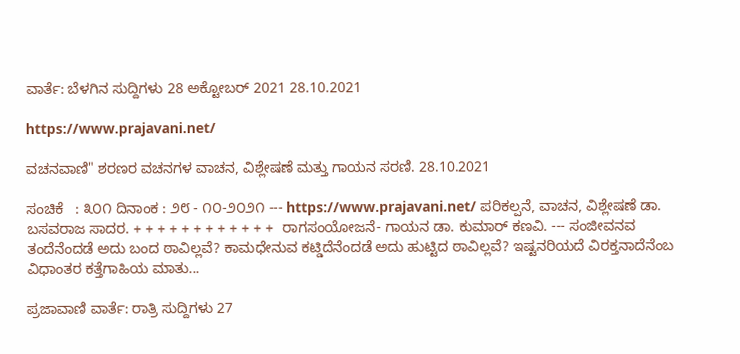ವಾರ್ತೆ: ಬೆಳಗಿನ ಸುದ್ದಿಗಳು 28 ಅಕ್ಟೋಬರ್ 2021 28.10.2021

https://www.prajavani.net/

ವಚನವಾಣಿ" ಶರಣರ ವಚನಗಳ ವಾಚನ, ವಿಶ್ಲೇಷಣೆ ಮತ್ತು ಗಾಯನ ಸರಣಿ. 28.10.2021

ಸಂಚಿಕೆ   : ೩೦೧ ದಿನಾಂಕ : ೨೮ - ೧೦-೨೦೨೧ --- https://www.prajavani.net/ ಪರಿಕಲ್ಪನೆ, ವಾಚನ, ವಿಶ್ಲೇಷಣೆ ಡಾ. ಬಸವರಾಜ ಸಾದರ. + + + + + + + + + + + +  ರಾಗಸಂಯೋಜನೆ- ಗಾಯನ ಡಾ. ಕುಮಾರ್ ಕಣವಿ. --- ಸಂಜೀವನವ ತಂದೆನೆಂದಡೆ ಅದು ಬಂದ ಠಾವಿಲ್ಲವೆ? ಕಾಮಧೇನುವ ಕಟ್ಡಿದೆನೆಂದಡೆ ಅದು ಹುಟ್ಟಿದ ಠಾವಿಲ್ಲವೆ? ಇಷ್ಟನರಿಯದೆ ವಿರಕ್ತನಾದೆನೆಂಬ‌ ವಿಧಾಂತರ ಕತ್ತೆಗಾಹಿಯ ಮಾತು...

ಪ್ರಜಾವಾಣಿ ವಾರ್ತೆ: ರಾತ್ರಿ ಸುದ್ದಿಗಳು 27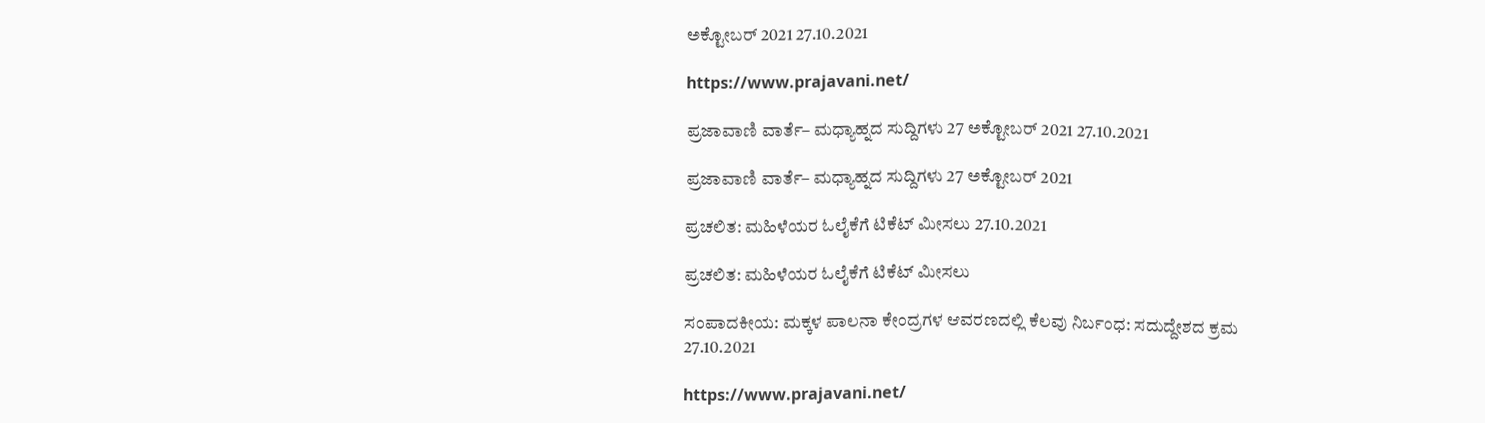ಅಕ್ಟೋಬರ್ 2021 27.10.2021

https://www.prajavani.net/

ಪ್ರಜಾವಾಣಿ ವಾರ್ತೆ– ಮಧ್ಯಾಹ್ನದ ಸುದ್ದಿಗಳು 27 ಅಕ್ಟೋಬರ್‌ 2021 27.10.2021

ಪ್ರಜಾವಾಣಿ ವಾರ್ತೆ– ಮಧ್ಯಾಹ್ನದ ಸುದ್ದಿಗಳು 27 ಅಕ್ಟೋಬರ್‌ 2021

ಪ್ರಚಲಿತ: ಮಹಿಳೆಯರ ಓಲೈಕೆಗೆ ಟಿಕೆಟ್‌ ಮೀಸಲು 27.10.2021

ಪ್ರಚಲಿತ: ಮಹಿಳೆಯರ ಓಲೈಕೆಗೆ ಟಿಕೆಟ್‌ ಮೀಸಲು

ಸಂಪಾದಕೀಯ: ಮಕ್ಕಳ ಪಾಲನಾ ಕೇಂದ್ರಗಳ ಆವರಣದಲ್ಲಿ ಕೆಲವು ನಿರ್ಬಂಧ: ಸದುದ್ದೇಶದ ಕ್ರಮ 27.10.2021

https://www.prajavani.net/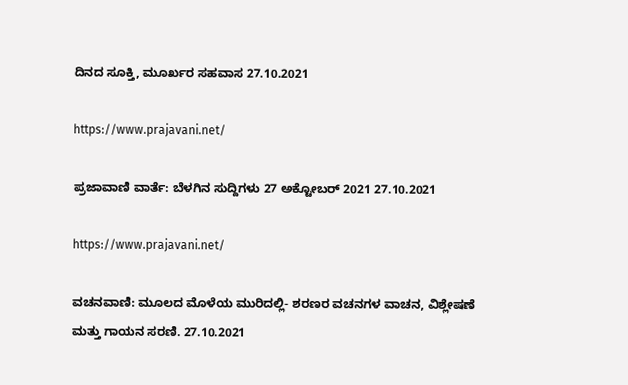ದಿನದ ಸೂಕ್ತಿ, ಮೂರ್ಖರ ಸಹವಾಸ 27.10.2021

https://www.prajavani.net/

ಪ್ರಜಾವಾಣಿ ವಾರ್ತೆ: ಬೆಳಗಿನ ಸುದ್ದಿಗಳು 27 ಅಕ್ಟೋಬರ್ 2021 27.10.2021

https://www.prajavani.net/

ವಚನವಾಣಿ: ಮೂಲದ ಮೊಳೆಯ ಮುರಿದಲ್ಲಿ- ಶರಣರ ವಚನಗಳ ವಾಚನ, ವಿಶ್ಲೇಷಣೆ ಮತ್ತು ಗಾಯನ ಸರಣಿ. 27.10.2021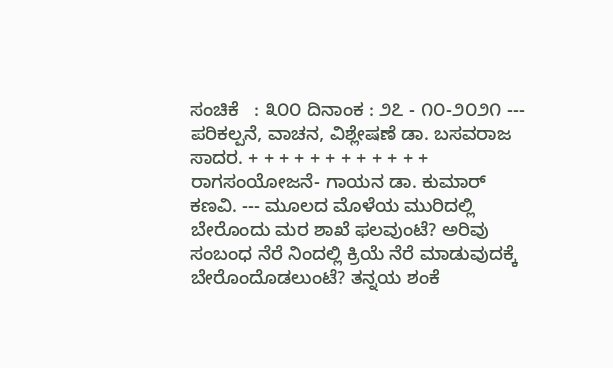ಸಂಚಿಕೆ   : ೩೦೦ ದಿನಾಂಕ : ೨೭ - ೧೦-೨೦೨೧ --- ಪರಿಕಲ್ಪನೆ, ವಾಚನ, ವಿಶ್ಲೇಷಣೆ ಡಾ. ಬಸವರಾಜ ಸಾದರ. + + + + + + + + + + + +  ರಾಗಸಂಯೋಜನೆ- ಗಾಯನ ಡಾ. ಕುಮಾರ್ ಕಣವಿ. --- ಮೂಲದ ಮೊಳೆಯ ಮುರಿದಲ್ಲಿ ಬೇರೊಂದು ಮರ ಶಾಖೆ ಫಲವುಂಟೆ? ಅರಿವು ಸಂಬಂಧ ನೆರೆ ನಿಂದಲ್ಲಿ ಕ್ರಿಯೆ ನೆರೆ ಮಾಡುವುದಕ್ಕೆ ಬೇರೊಂದೊಡಲುಂಟೆ? ತನ್ನಯ ಶಂಕೆ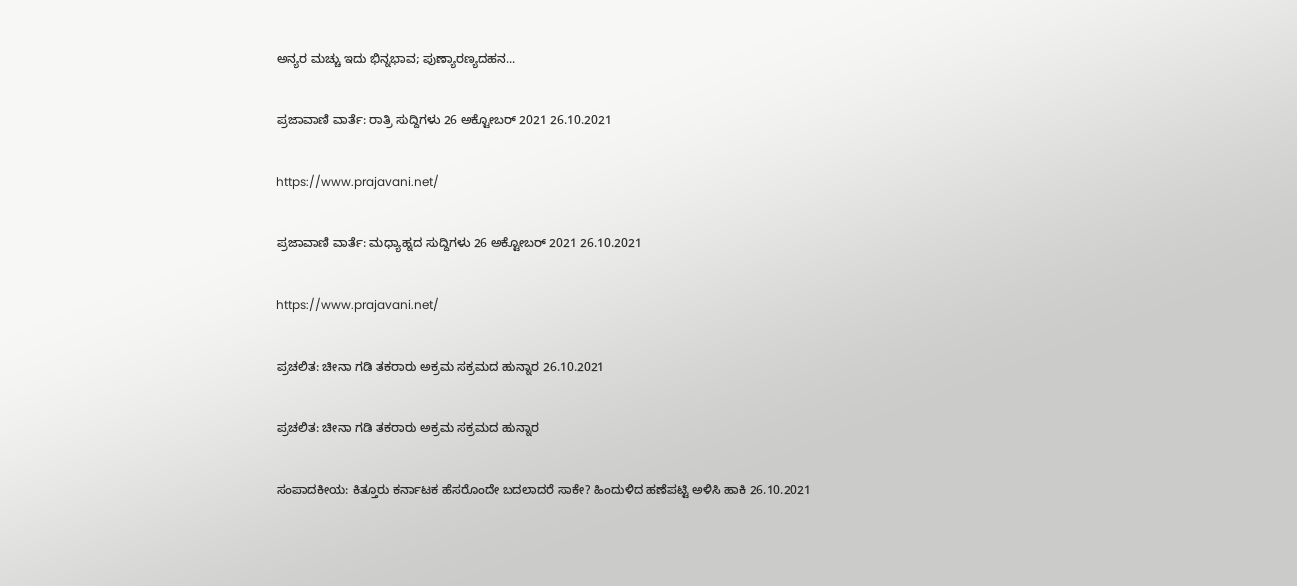ಅನ್ಯರ ಮಚ್ಚು ಇದು ಭಿನ್ನಭಾವ; ಪುಣ್ಯಾರಣ್ಯದಹನ...

ಪ್ರಜಾವಾಣಿ ವಾರ್ತೆ: ರಾತ್ರಿ ಸುದ್ದಿಗಳು 26 ಅಕ್ಟೋಬರ್ 2021 26.10.2021

https://www.prajavani.net/

ಪ್ರಜಾವಾಣಿ ವಾರ್ತೆ: ಮಧ್ಯಾಹ್ನದ ಸುದ್ದಿಗಳು 26 ಅಕ್ಟೋಬರ್ 2021 26.10.2021

https://www.prajavani.net/

ಪ್ರಚಲಿತ: ಚೀನಾ ಗಡಿ ತಕರಾರು ಅಕ್ರಮ ಸಕ್ರಮದ ಹುನ್ನಾರ 26.10.2021

ಪ್ರಚಲಿತ: ಚೀನಾ ಗಡಿ ತಕರಾರು ಅಕ್ರಮ ಸಕ್ರಮದ ಹುನ್ನಾರ

ಸಂಪಾದಕೀಯ: ಕಿತ್ತೂರು ಕರ್ನಾಟಕ ಹೆಸರೊಂದೇ ಬದಲಾದರೆ ಸಾಕೇ? ಹಿಂದುಳಿದ ಹಣೆಪಟ್ಟಿ ಅಳಿಸಿ ಹಾಕಿ 26.10.2021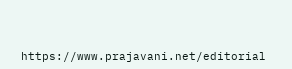https://www.prajavani.net/editorial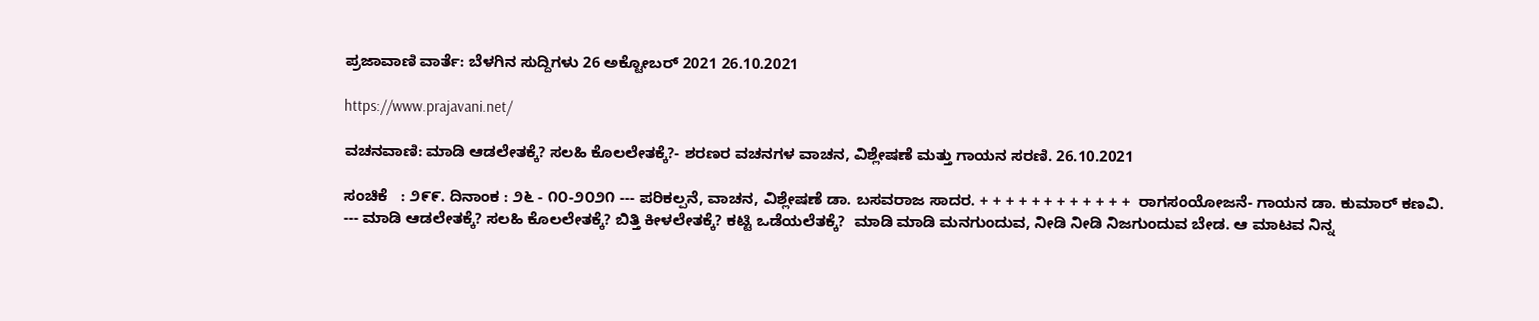ಪ್ರಜಾವಾಣಿ ವಾರ್ತೆ: ಬೆಳಗಿನ ಸುದ್ದಿಗಳು 26 ಅಕ್ಟೋಬರ್ 2021 26.10.2021

https://www.prajavani.net/

ವಚನವಾಣಿ: ಮಾಡಿ ಆಡಲೇತಕ್ಕೆ? ಸಲಹಿ ಕೊಲಲೇತಕ್ಕೆ?- ಶರಣರ ವಚನಗಳ ವಾಚನ, ವಿಶ್ಲೇಷಣೆ ಮತ್ತು ಗಾಯನ ಸರಣಿ. 26.10.2021

ಸಂಚಿಕೆ   : ೨೯೯. ದಿನಾಂಕ : ೨೬ - ೧೦-೨೦೨೧ --- ಪರಿಕಲ್ಪನೆ, ವಾಚನ, ವಿಶ್ಲೇಷಣೆ ಡಾ. ಬಸವರಾಜ ಸಾದರ. + + + + + + + + + + + +  ರಾಗಸಂಯೋಜನೆ- ಗಾಯನ ಡಾ. ಕುಮಾರ್ ಕಣವಿ. --- ಮಾಡಿ ಆಡಲೇತಕ್ಕೆ? ಸಲಹಿ ಕೊಲಲೇತಕ್ಕೆ? ಬಿತ್ತಿ ಕೀಳಲೇತಕ್ಕೆ? ಕಟ್ಟಿ ಒಡೆಯಲೆತಕ್ಕೆ?  ಮಾಡಿ ಮಾಡಿ ಮನಗುಂದುವ, ನೀಡಿ ನೀಡಿ ನಿಜಗುಂದುವ ಬೇಡ. ಆ ಮಾಟವ ನಿನ್ನ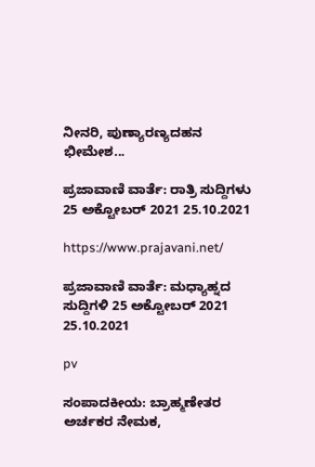ನೀನರಿ, ಪುಣ್ಯಾರಣ್ಯದಹನ ಭೀಮೇಶ...

ಪ್ರಜಾವಾಣಿ ವಾರ್ತೆ: ರಾತ್ರಿ ಸುದ್ದಿಗಳು 25 ಅಕ್ಟೋಬರ್ 2021 25.10.2021

https://www.prajavani.net/

ಪ್ರಜಾವಾಣಿ ವಾರ್ತೆ: ಮಧ್ಯಾಹ್ನದ ಸುದ್ದಿಗಳಿ 25 ಅಕ್ಟೋಬರ್ 2021 25.10.2021

pv

ಸಂಪಾದಕೀಯ: ಬ್ರಾಹ್ಮಣೇತರ ಅರ್ಚಕರ ನೇಮಕ,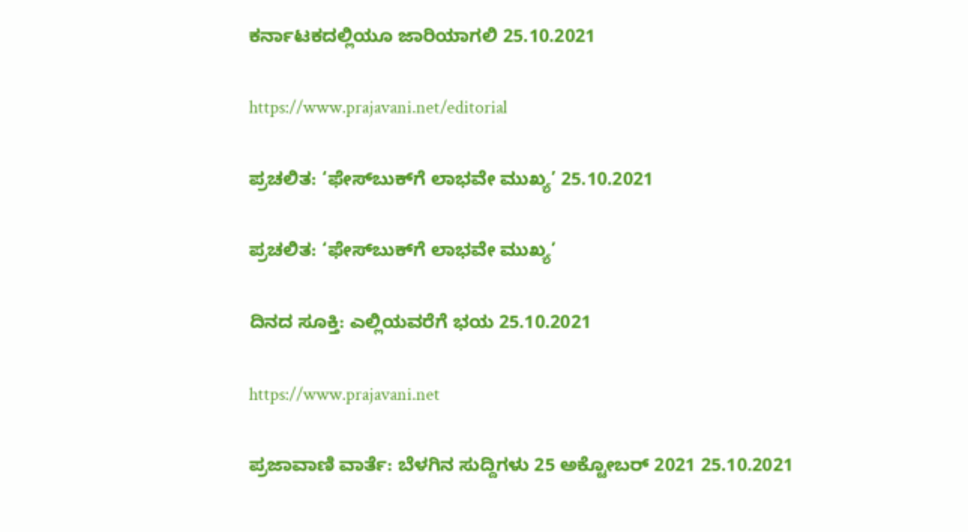ಕರ್ನಾಟಕದಲ್ಲಿಯೂ ಜಾರಿಯಾಗಲಿ 25.10.2021

https://www.prajavani.net/editorial

ಪ್ರಚಲಿತ: ‘ಫೇಸ್‌ಬುಕ್‌ಗೆ ಲಾಭವೇ ಮುಖ್ಯ’ 25.10.2021

ಪ್ರಚಲಿತ: ‘ಫೇಸ್‌ಬುಕ್‌ಗೆ ಲಾಭವೇ ಮುಖ್ಯ’

ದಿನದ ಸೂಕ್ತಿ: ಎಲ್ಲಿಯವರೆಗೆ ಭಯ 25.10.2021

https://www.prajavani.net

ಪ್ರಜಾವಾಣಿ ವಾರ್ತೆ: ಬೆಳಗಿನ ಸುದ್ದಿಗಳು 25 ಅಕ್ಟೋಬರ್ 2021 25.10.2021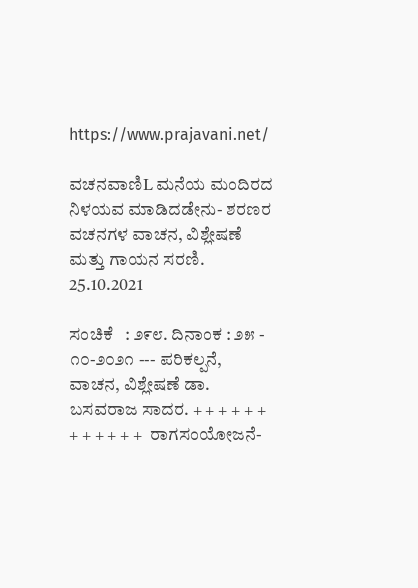https://www.prajavani.net/

ವಚನವಾಣಿL ಮನೆಯ ಮಂದಿರದ ನಿಳಯವ ಮಾಡಿದಡೇನು- ಶರಣರ ವಚನಗಳ ವಾಚನ, ವಿಶ್ಲೇಷಣೆ ಮತ್ತು ಗಾಯನ ಸರಣಿ. 25.10.2021

ಸಂಚಿಕೆ   : ೨೯೮. ದಿನಾಂಕ : ೨೫ - ೧೦-೨೦೨೧ --- ಪರಿಕಲ್ಪನೆ, ವಾಚನ, ವಿಶ್ಲೇಷಣೆ ಡಾ. ಬಸವರಾಜ ಸಾದರ. + + + + + + + + + + + +  ರಾಗಸಂಯೋಜನೆ-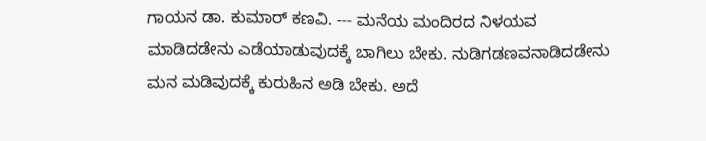ಗಾಯನ ಡಾ. ಕುಮಾರ್ ಕಣವಿ. --- ಮನೆಯ ಮಂದಿರದ ನಿಳಯವ ಮಾಡಿದಡೇನು ಎಡೆಯಾಡುವುದಕ್ಕೆ ಬಾಗಿಲು ಬೇಕು. ನುಡಿಗಡಣವನಾಡಿದಡೇನು ಮನ ಮಡಿವುದಕ್ಕೆ ಕುರುಹಿನ ಅಡಿ ಬೇಕು. ಅದೆ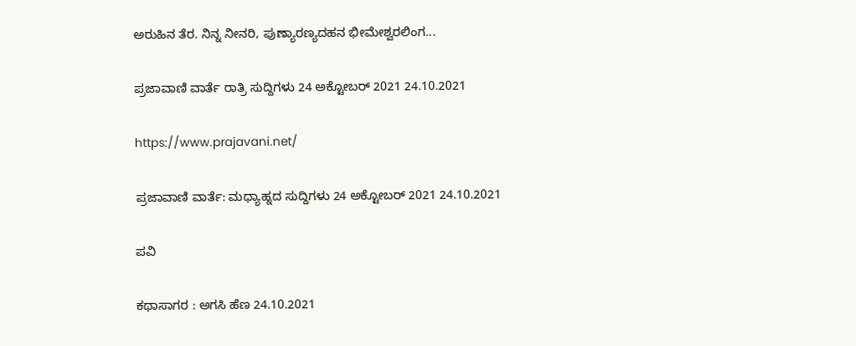ಅರುಹಿನ ತೆರ. ನಿನ್ನ ನೀನರಿ, ಪುಣ್ಯಾರಣ್ಯದಹನ ಭೀಮೇಶ್ವರಲಿಂಗ...

ಪ್ರಜಾವಾಣಿ ವಾರ್ತೆ ರಾತ್ರಿ ಸುದ್ದಿಗಳು 24 ಅಕ್ಟೋಬರ್ 2021 24.10.2021

https://www.prajavani.net/

ಪ್ರಜಾವಾಣಿ ವಾರ್ತೆ: ಮಧ್ಯಾಹ್ನದ ಸುದ್ದಿಗಳು 24 ಅಕ್ಟೋಬರ್ 2021 24.10.2021

ಪವಿ

ಕಥಾಸಾಗರ : ಅಗಸಿ ಹೆಣ 24.10.2021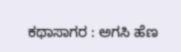ಕಥಾಸಾಗರ : ಅಗಸಿ ಹೆಣ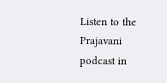Listen to the Prajavani podcast in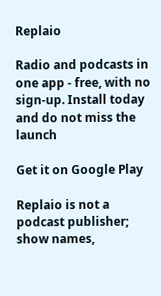Replaio

Radio and podcasts in one app - free, with no sign-up. Install today and do not miss the launch

Get it on Google Play

Replaio is not a podcast publisher; show names,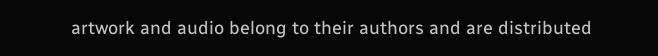artwork and audio belong to their authors and are distributed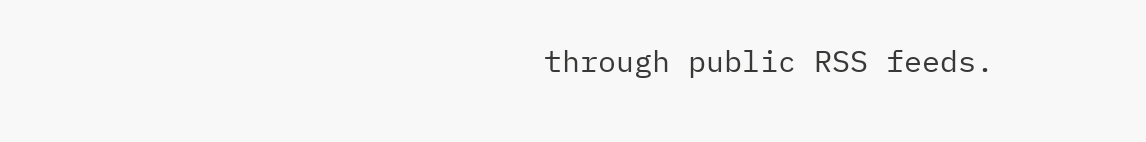through public RSS feeds.